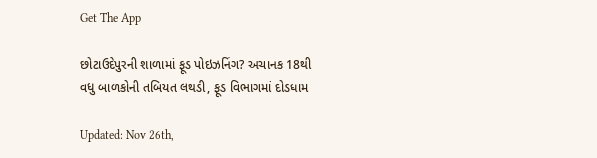Get The App

છોટાઉદેપુરની શાળામાં ફૂડ પોઇઝનિંગ? અચાનક 18થી વધુ બાળકોની તબિયત લથડી, ફૂડ વિભાગમાં દોડધામ

Updated: Nov 26th,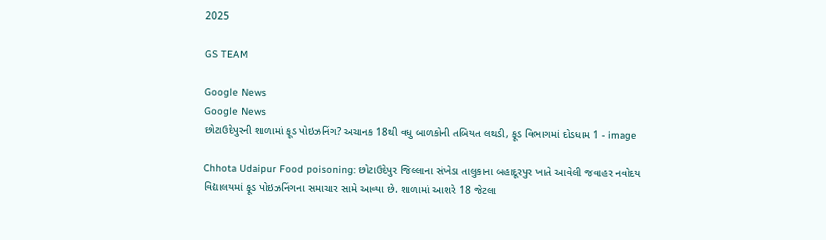2025

GS TEAM

Google News
Google News
છોટાઉદેપુરની શાળામાં ફૂડ પોઇઝનિંગ? અચાનક 18થી વધુ બાળકોની તબિયત લથડી, ફૂડ વિભાગમાં દોડધામ 1 - image

Chhota Udaipur Food poisoning: છોટાઉદેપુર જિલ્લાના સંખેડા તાલુકાના બહાદૂરપુર ખાતે આવેલી જવાહર નવોદય વિદ્યાલયમાં ફૂડ પોઇઝનિંગના સમાચાર સામે આવ્યા છે. શાળામાં આશરે 18 જેટલા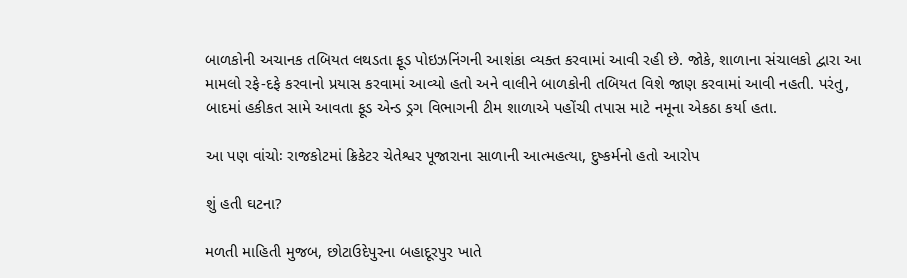બાળકોની અચાનક તબિયત લથડતા ફૂડ પોઇઝનિંગની આશંકા વ્યક્ત કરવામાં આવી રહી છે. જોકે, શાળાના સંચાલકો દ્વારા આ મામલો રફે-દફે કરવાનો પ્રયાસ કરવામાં આવ્યો હતો અને વાલીને બાળકોની તબિયત વિશે જાણ કરવામાં આવી નહતી. પરંતુ, બાદમાં હકીકત સામે આવતા ફૂડ એન્ડ ડ્રગ વિભાગની ટીમ શાળાએ પહોંચી તપાસ માટે નમૂના એકઠા કર્યા હતા.

આ પણ વાંચોઃ રાજકોટમાં ક્રિકેટર ચેતેશ્વર પૂજારાના સાળાની આત્મહત્યા, દુષ્કર્મનો હતો આરોપ

શું હતી ઘટના?

મળતી માહિતી મુજબ, છોટાઉદેપુરના બહાદૂરપુર ખાતે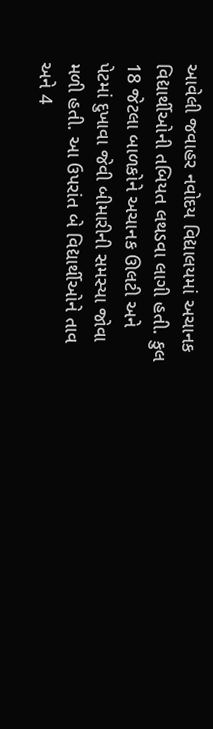આવેલી જવાહર નવોદય વિદ્યાલયમાં અચાનક વિદ્યાર્થીઓની તબિયત લથડવા લાગી હતી. કુલ 18 જેટલા બાળકોને અચાનક ઊલટી અને પેટમાં દુખાવા જેવી બીમારીની સમસ્યા જોવા મળી હતી. આ ઉપરાંત બે વિદ્યાર્થીઓને તાવ અને 4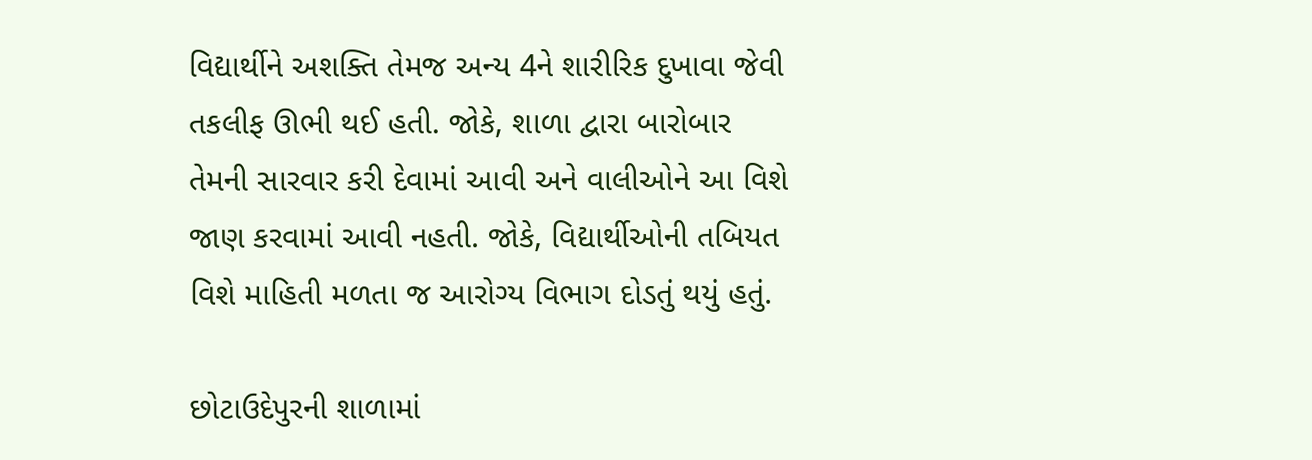વિદ્યાર્થીને અશક્તિ તેમજ અન્ય 4ને શારીરિક દુખાવા જેવી તકલીફ ઊભી થઈ હતી. જોકે, શાળા દ્વારા બારોબાર તેમની સારવાર કરી દેવામાં આવી અને વાલીઓને આ વિશે જાણ કરવામાં આવી નહતી. જોકે, વિદ્યાર્થીઓની તબિયત વિશે માહિતી મળતા જ આરોગ્ય વિભાગ દોડતું થયું હતું.

છોટાઉદેપુરની શાળામાં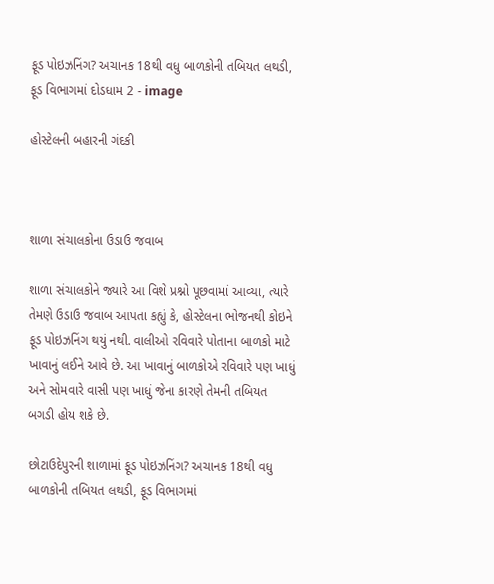ફૂડ પોઇઝનિંગ? અચાનક 18થી વધુ બાળકોની તબિયત લથડી, ફૂડ વિભાગમાં દોડધામ 2 - image

હોસ્ટેલની બહારની ગંદકી



શાળા સંચાલકોના ઉડાઉ જવાબ

શાળા સંચાલકોને જ્યારે આ વિશે પ્રશ્નો પૂછવામાં આવ્યા, ત્યારે તેમણે ઉડાઉ જવાબ આપતા કહ્યું કે, હોસ્ટેલના ભોજનથી કોઇને ફૂડ પોઇઝનિંગ થયું નથી. વાલીઓ રવિવારે પોતાના બાળકો માટે ખાવાનું લઈને આવે છે. આ ખાવાનું બાળકોએ રવિવારે પણ ખાધું અને સોમવારે વાસી પણ ખાધું જેના કારણે તેમની તબિયત બગડી હોય શકે છે.

છોટાઉદેપુરની શાળામાં ફૂડ પોઇઝનિંગ? અચાનક 18થી વધુ બાળકોની તબિયત લથડી, ફૂડ વિભાગમાં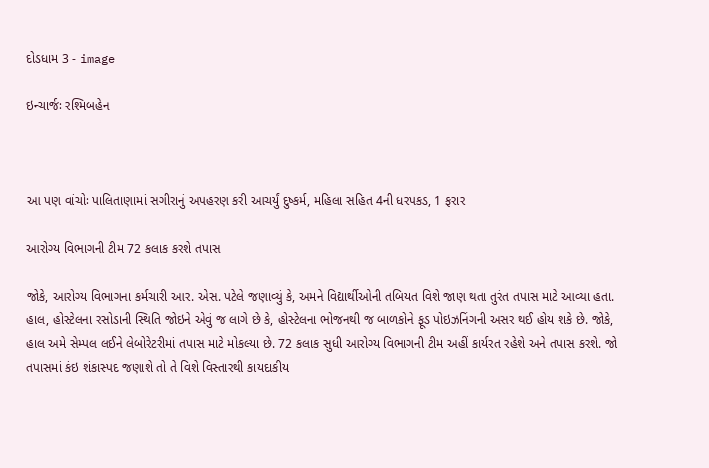દોડધામ 3 - image

ઇન્ચાર્જઃ રશ્મિબહેન



આ પણ વાંચોઃ પાલિતાણામાં સગીરાનું અપહરણ કરી આચર્યું દુષ્કર્મ, મહિલા સહિત 4ની ધરપકડ, 1 ફરાર

આરોગ્ય વિભાગની ટીમ 72 કલાક કરશે તપાસ

જોકે, આરોગ્ય વિભાગના કર્મચારી આર. એસ. પટેલે જણાવ્યું કે, અમને વિદ્યાર્થીઓની તબિયત વિશે જાણ થતા તુરંત તપાસ માટે આવ્યા હતા. હાલ, હોસ્ટેલના રસોડાની સ્થિતિ જોઇને એવું જ લાગે છે કે, હોસ્ટેલના ભોજનથી જ બાળકોને ફૂડ પોઇઝનિંગની અસર થઈ હોય શકે છે. જોકે, હાલ અમે સેમ્પલ લઈને લેબોરેટરીમાં તપાસ માટે મોકલ્યા છે. 72 કલાક સુધી આરોગ્ય વિભાગની ટીમ અહીં કાર્યરત રહેશે અને તપાસ કરશે. જો તપાસમાં કંઇ શંકાસ્પદ જણાશે તો તે વિશે વિસ્તારથી કાયદાકીય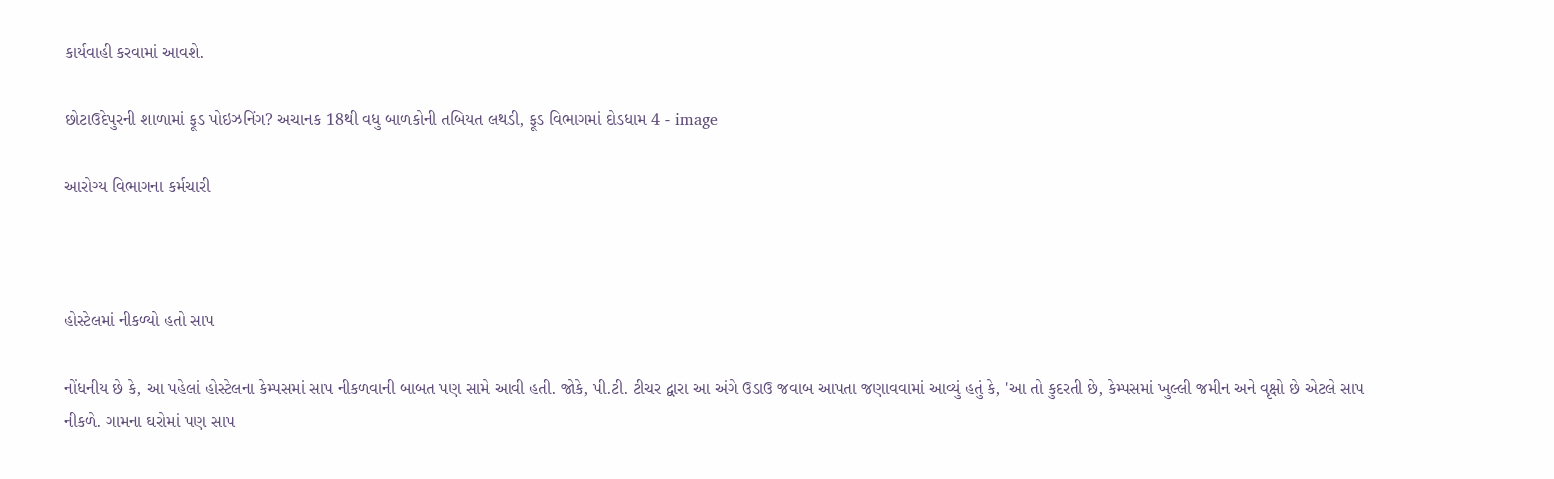કાર્યવાહી કરવામાં આવશે.

છોટાઉદેપુરની શાળામાં ફૂડ પોઇઝનિંગ? અચાનક 18થી વધુ બાળકોની તબિયત લથડી, ફૂડ વિભાગમાં દોડધામ 4 - image

આરોગ્ય વિભાગના કર્મચારી



હોસ્ટેલમાં નીકળ્યો હતો સાપ

નોંધનીય છે કે, આ પહેલાં હોસ્ટેલના કેમ્પસમાં સાપ નીકળવાની બાબત પણ સામે આવી હતી. જોકે, પી.ટી. ટીચર દ્વારા આ અંગે ઉડાઉ જવાબ આપતા જણાવવામાં આવ્યું હતું કે, 'આ તો કુદરતી છે, કેમ્પસમાં ખુલ્લી જમીન અને વૃક્ષો છે એટલે સાપ નીકળે. ગામના ઘરોમાં પણ સાપ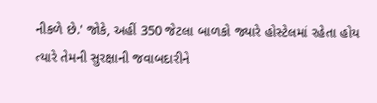નીકળે છે.' જોકે, અહીં 350 જેટલા બાળકો જ્યારે હોસ્ટેલમાં રહેતા હોય ત્યારે તેમની સુરક્ષાની જવાબદારીને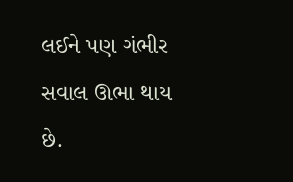લઈને પણ ગંભીર સવાલ ઊભા થાય છે.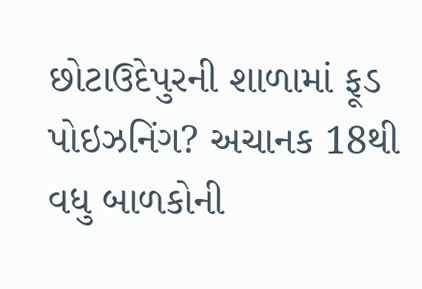છોટાઉદેપુરની શાળામાં ફૂડ પોઇઝનિંગ? અચાનક 18થી વધુ બાળકોની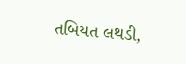તબિયત લથડી,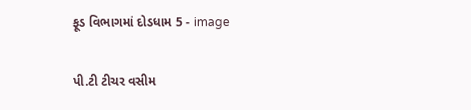ફૂડ વિભાગમાં દોડધામ 5 - image

પી.ટી ટીચર વસીમ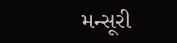મન્સૂરી